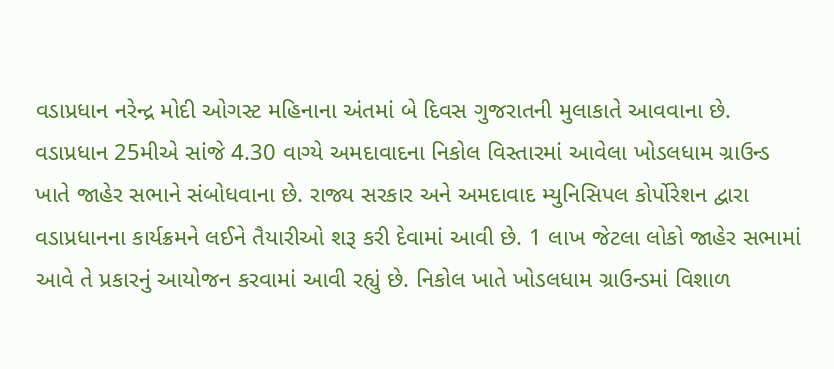વડાપ્રધાન નરેન્દ્ર મોદી ઓગસ્ટ મહિનાના અંતમાં બે દિવસ ગુજરાતની મુલાકાતે આવવાના છે. વડાપ્રધાન 25મીએ સાંજે 4.30 વાગ્યે અમદાવાદના નિકોલ વિસ્તારમાં આવેલા ખોડલધામ ગ્રાઉન્ડ ખાતે જાહેર સભાને સંબોધવાના છે. રાજ્ય સરકાર અને અમદાવાદ મ્યુનિસિપલ કોર્પોરેશન દ્વારા વડાપ્રધાનના કાર્યક્રમને લઈને તૈયારીઓ શરૂ કરી દેવામાં આવી છે. 1 લાખ જેટલા લોકો જાહેર સભામાં આવે તે પ્રકારનું આયોજન કરવામાં આવી રહ્યું છે. નિકોલ ખાતે ખોડલધામ ગ્રાઉન્ડમાં વિશાળ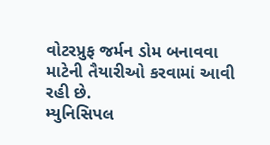વોટરપ્રુફ જર્મન ડોમ બનાવવા માટેની તૈયારીઓ કરવામાં આવી રહી છે.
મ્યુનિસિપલ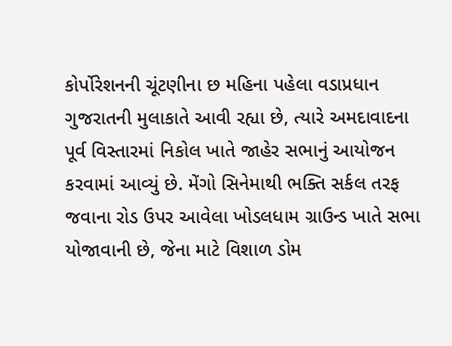કોર્પોરેશનની ચૂંટણીના છ મહિના પહેલા વડાપ્રધાન ગુજરાતની મુલાકાતે આવી રહ્યા છે, ત્યારે અમદાવાદના પૂર્વ વિસ્તારમાં નિકોલ ખાતે જાહેર સભાનું આયોજન કરવામાં આવ્યું છે. મેંગો સિનેમાથી ભક્તિ સર્કલ તરફ જવાના રોડ ઉપર આવેલા ખોડલધામ ગ્રાઉન્ડ ખાતે સભા યોજાવાની છે, જેના માટે વિશાળ ડોમ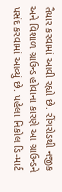તૈયાર કરવામાં આવી રહ્યો છે. રીંગરોડથી નજીક અને વિશાળ ગ્રાઉન્ડ હોવાના કારણે આ ગ્રાઉન્ડને પસંદ કરવામાં આવ્યું છે. પહેલા નિકોલ ડિ-માર્ટ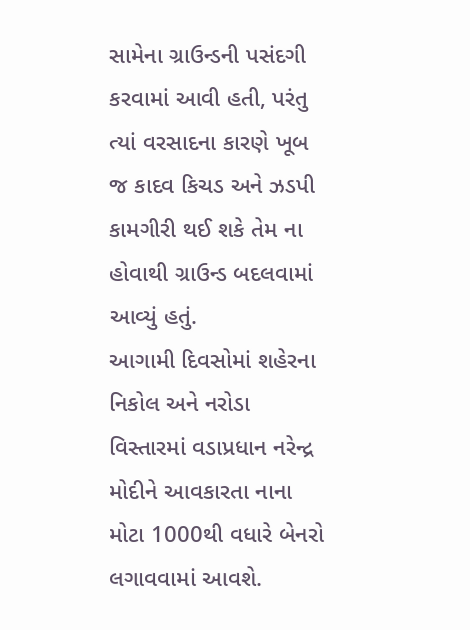સામેના ગ્રાઉન્ડની પસંદગી કરવામાં આવી હતી, પરંતુ ત્યાં વરસાદના કારણે ખૂબ જ કાદવ કિચડ અને ઝડપી કામગીરી થઈ શકે તેમ ના હોવાથી ગ્રાઉન્ડ બદલવામાં આવ્યું હતું.
આગામી દિવસોમાં શહેરના નિકોલ અને નરોડા વિસ્તારમાં વડાપ્રધાન નરેન્દ્ર મોદીને આવકારતા નાના મોટા 1000થી વધારે બેનરો લગાવવામાં આવશે.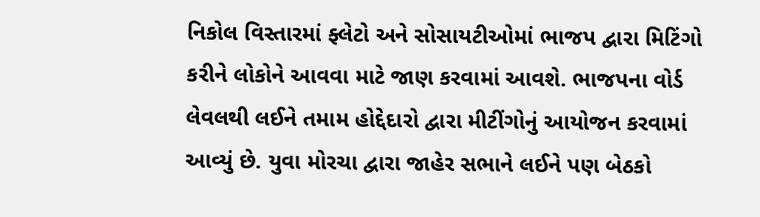નિકોલ વિસ્તારમાં ફ્લેટો અને સોસાયટીઓમાં ભાજપ દ્વારા મિટિંગો કરીને લોકોને આવવા માટે જાણ કરવામાં આવશે. ભાજપના વોર્ડ લેવલથી લઈને તમામ હોદ્દેદારો દ્વારા મીટીંગોનું આયોજન કરવામાં આવ્યું છે. યુવા મોરચા દ્વારા જાહેર સભાને લઈને પણ બેઠકો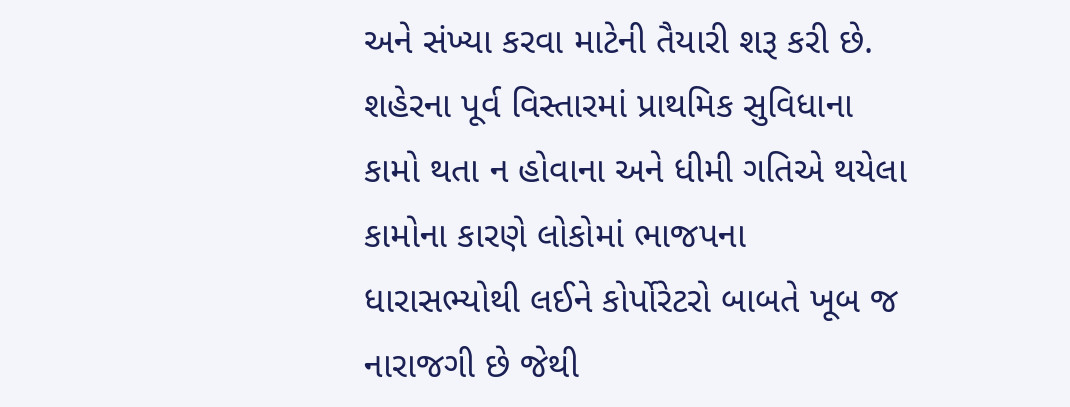અને સંખ્યા કરવા માટેની તૈયારી શરૂ કરી છે. શહેરના પૂર્વ વિસ્તારમાં પ્રાથમિક સુવિધાના કામો થતા ન હોવાના અને ધીમી ગતિએ થયેલા કામોના કારણે લોકોમાં ભાજપના ધારાસભ્યોથી લઈને કોર્પોરેટરો બાબતે ખૂબ જ નારાજગી છે જેથી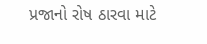પ્રજાનો રોષ ઠારવા માટે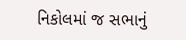નિકોલમાં જ સભાનું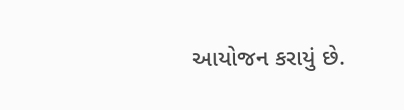આયોજન કરાયું છે.